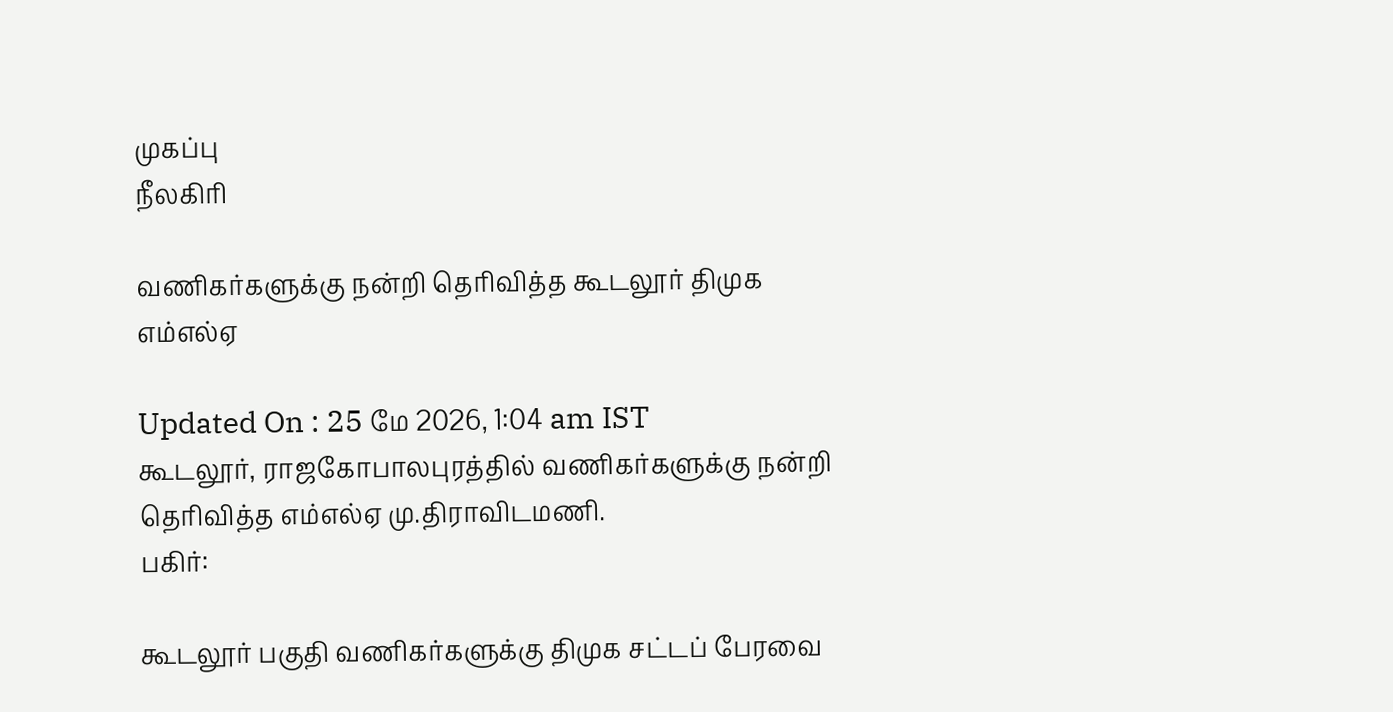முகப்பு
நீலகிரி

வணிகர்களுக்கு நன்றி தெரிவித்த கூடலூர் திமுக எம்எல்ஏ

Updated On : 25 மே 2026, 1:04 am IST
கூடலூர், ராஜகோபாலபுரத்தில் வணிகர்களுக்கு நன்றி தெரிவித்த எம்எல்ஏ மு.திராவிடமணி.
பகிர்:

கூடலூர் பகுதி வணிகர்களுக்கு திமுக சட்டப் பேரவை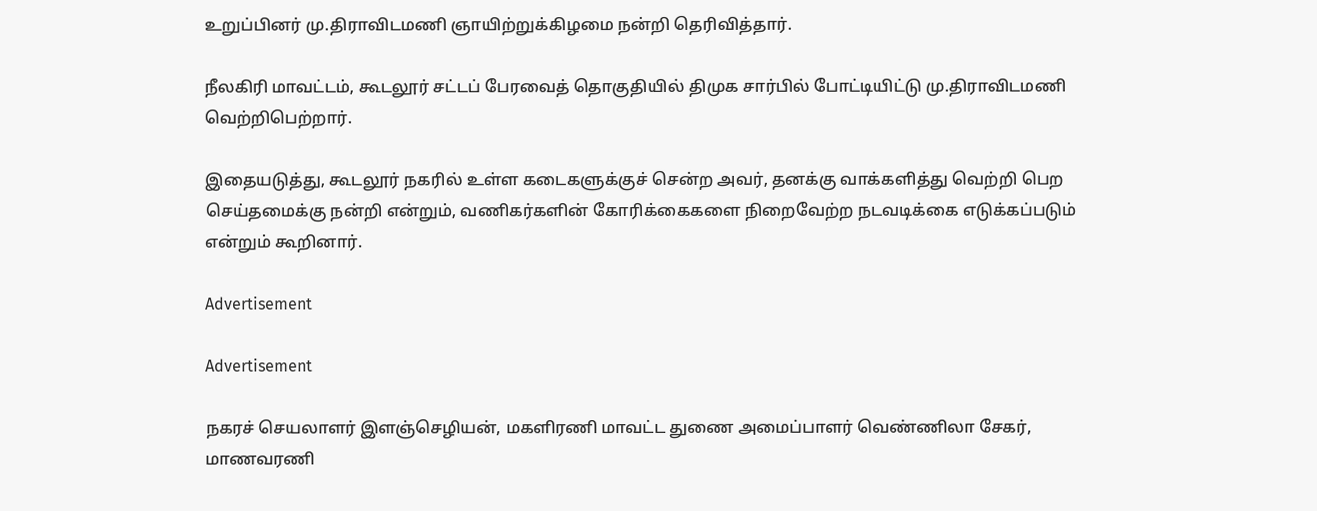உறுப்பினர் மு.திராவிடமணி ஞாயிற்றுக்கிழமை நன்றி தெரிவித்தார்.

நீலகிரி மாவட்டம், கூடலூர் சட்டப் பேரவைத் தொகுதியில் திமுக சார்பில் போட்டியிட்டு மு.திராவிடமணி வெற்றிபெற்றார்.

இதையடுத்து, கூடலூர் நகரில் உள்ள கடைகளுக்குச் சென்ற அவர், தனக்கு வாக்களித்து வெற்றி பெற செய்தமைக்கு நன்றி என்றும், வணிகர்களின் கோரிக்கைகளை நிறைவேற்ற நடவடிக்கை எடுக்கப்படும் என்றும் கூறினார்.

Advertisement

Advertisement

நகரச் செயலாளர் இளஞ்செழியன், மகளிரணி மாவட்ட துணை அமைப்பாளர் வெண்ணிலா சேகர், மாணவரணி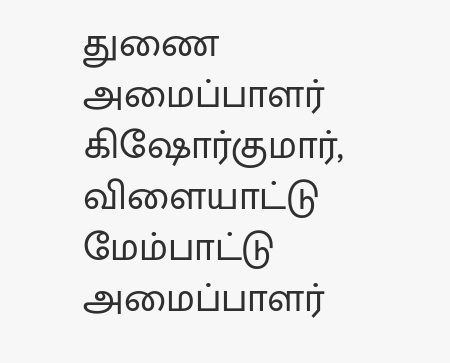துணை அமைப்பாளர் கிஷோர்குமார், விளையாட்டு மேம்பாட்டு அமைப்பாளர்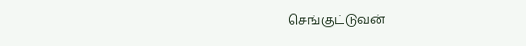செங்குட்டுவன்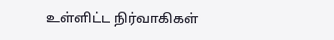உள்ளிட்ட நிர்வாகிகள்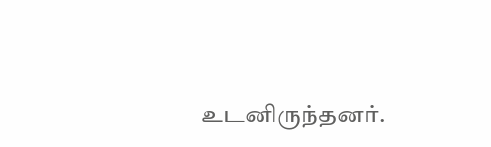உடனிருந்தனர்.